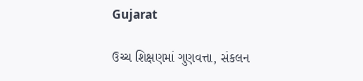Gujarat

ઉચ્ચ શિક્ષણમાં ગુણવત્તા, સંકલન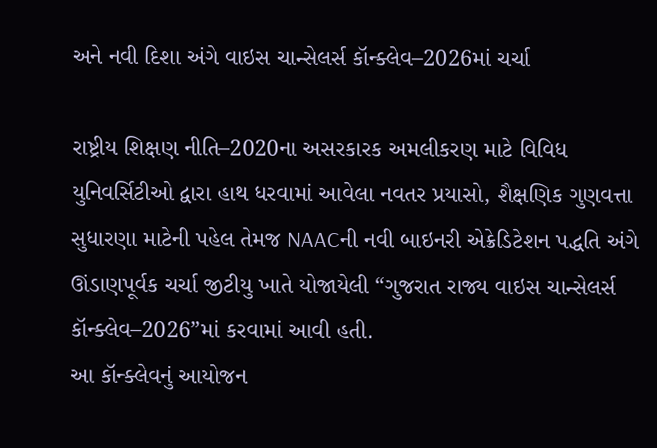અને નવી દિશા અંગે વાઇસ ચાન્સેલર્સ કૉન્ક્લેવ–2026માં ચર્ચા

રાષ્ટ્રીય શિક્ષણ નીતિ–2020ના અસરકારક અમલીકરણ માટે વિવિધ યુનિવર્સિટીઓ દ્વારા હાથ ધરવામાં આવેલા નવતર પ્રયાસો, શૈક્ષણિક ગુણવત્તા સુધારણા માટેની પહેલ તેમજ NAACની નવી બાઇનરી એક્રેડિટેશન પદ્ધતિ અંગે ઊંડાણપૂર્વક ચર્ચા જીટીયુ ખાતે યોજાયેલી “ગુજરાત રાજ્ય વાઇસ ચાન્સેલર્સ કૉન્ક્લેવ–2026”માં કરવામાં આવી હતી.
આ કૉન્ક્લેવનું આયોજન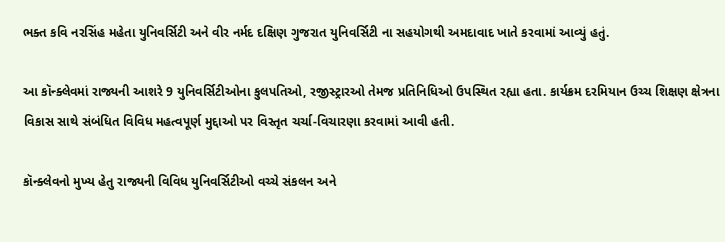ભક્ત કવિ નરસિંહ મહેતા યુનિવર્સિટી અને વીર નર્મદ દક્ષિણ ગુજરાત યુનિવર્સિટી ના સહયોગથી અમદાવાદ ખાતે કરવામાં આવ્યું હતું.

આ કૉન્ક્લેવમાં રાજ્યની આશરે 9 યુનિવર્સિટીઓના કુલપતિઓ, રજીસ્ટ્રારઓ તેમજ પ્રતિનિધિઓ ઉપસ્થિત રહ્યા હતા. કાર્યક્રમ દરમિયાન ઉચ્ચ શિક્ષણ ક્ષેત્રના વિકાસ સાથે સંબંધિત વિવિધ મહત્વપૂર્ણ મુદ્દાઓ પર વિસ્તૃત ચર્ચા-વિચારણા કરવામાં આવી હતી.

કૉન્ક્લેવનો મુખ્ય હેતુ રાજ્યની વિવિધ યુનિવર્સિટીઓ વચ્ચે સંકલન અને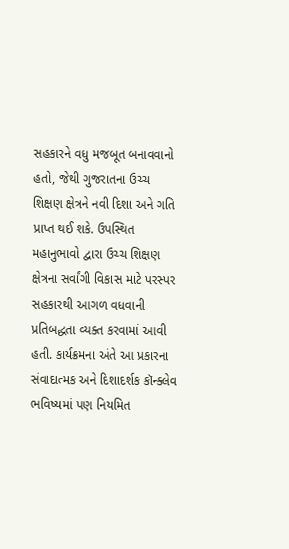સહકારને વધુ મજબૂત બનાવવાનો હતો, જેથી ગુજરાતના ઉચ્ચ શિક્ષણ ક્ષેત્રને નવી દિશા અને ગતિ પ્રાપ્ત થઈ શકે. ઉપસ્થિત મહાનુભાવો દ્વારા ઉચ્ચ શિક્ષણ ક્ષેત્રના સર્વાંગી વિકાસ માટે પરસ્પર સહકારથી આગળ વધવાની પ્રતિબદ્ધતા વ્યક્ત કરવામાં આવી હતી. કાર્યક્રમના અંતે આ પ્રકારના સંવાદાત્મક અને દિશાદર્શક કૉન્ક્લેવ ભવિષ્યમાં પણ નિયમિત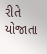રીતે યોજાતા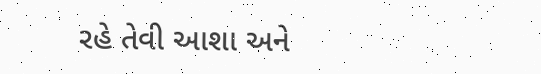રહે તેવી આશા અને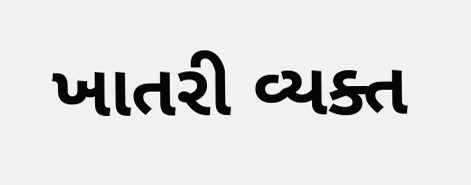ખાતરી વ્યક્ત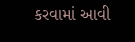કરવામાં આવી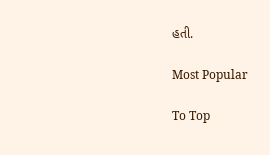હતી.

Most Popular

To Top